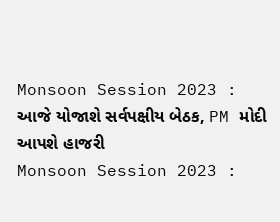Monsoon Session 2023 : આજે યોજાશે સર્વપક્ષીય બેઠક, PM મોદી આપશે હાજરી
Monsoon Session 2023 :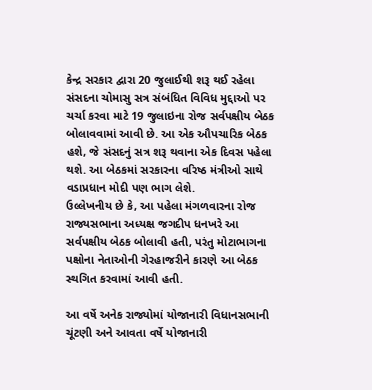કેન્દ્ર સરકાર દ્વારા 20 જુલાઈથી શરૂ થઈ રહેલા સંસદના ચોમાસુ સત્ર સંબંધિત વિવિધ મુદ્દાઓ પર ચર્ચા કરવા માટે 19 જુલાઇના રોજ સર્વપક્ષીય બેઠક બોલાવવામાં આવી છે. આ એક ઔપચારિક બેઠક હશે, જે સંસદનું સત્ર શરૂ થવાના એક દિવસ પહેલા થશે. આ બેઠકમાં સરકારના વરિષ્ઠ મંત્રીઓ સાથે વડાપ્રધાન મોદી પણ ભાગ લેશે.
ઉલ્લેખનીય છે કે, આ પહેલા મંગળવારના રોજ રાજ્યસભાના અધ્યક્ષ જગદીપ ધનખરે આ સર્વપક્ષીય બેઠક બોલાવી હતી, પરંતુ મોટાભાગના પક્ષોના નેતાઓની ગેરહાજરીને કારણે આ બેઠક સ્થગિત કરવામાં આવી હતી.

આ વર્ષે અનેક રાજ્યોમાં યોજાનારી વિધાનસભાની ચૂંટણી અને આવતા વર્ષે યોજાનારી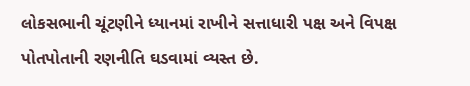લોકસભાની ચૂંટણીને ધ્યાનમાં રાખીને સત્તાધારી પક્ષ અને વિપક્ષ પોતપોતાની રણનીતિ ઘડવામાં વ્યસ્ત છે.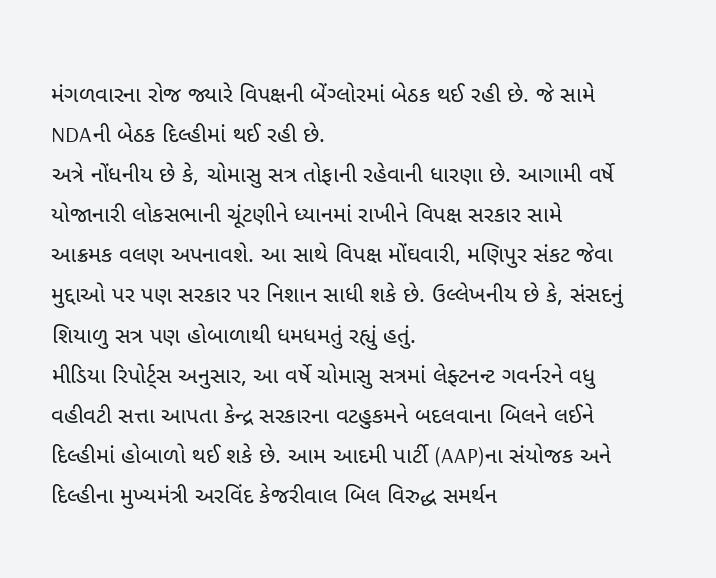મંગળવારના રોજ જ્યારે વિપક્ષની બેંગ્લોરમાં બેઠક થઈ રહી છે. જે સામે NDAની બેઠક દિલ્હીમાં થઈ રહી છે.
અત્રે નોંધનીય છે કે, ચોમાસુ સત્ર તોફાની રહેવાની ધારણા છે. આગામી વર્ષે યોજાનારી લોકસભાની ચૂંટણીને ધ્યાનમાં રાખીને વિપક્ષ સરકાર સામે આક્રમક વલણ અપનાવશે. આ સાથે વિપક્ષ મોંઘવારી, મણિપુર સંકટ જેવા મુદ્દાઓ પર પણ સરકાર પર નિશાન સાધી શકે છે. ઉલ્લેખનીય છે કે, સંસદનું શિયાળુ સત્ર પણ હોબાળાથી ધમધમતું રહ્યું હતું.
મીડિયા રિપોર્ટ્સ અનુસાર, આ વર્ષે ચોમાસુ સત્રમાં લેફ્ટનન્ટ ગવર્નરને વધુ વહીવટી સત્તા આપતા કેન્દ્ર સરકારના વટહુકમને બદલવાના બિલને લઈને દિલ્હીમાં હોબાળો થઈ શકે છે. આમ આદમી પાર્ટી (AAP)ના સંયોજક અને દિલ્હીના મુખ્યમંત્રી અરવિંદ કેજરીવાલ બિલ વિરુદ્ધ સમર્થન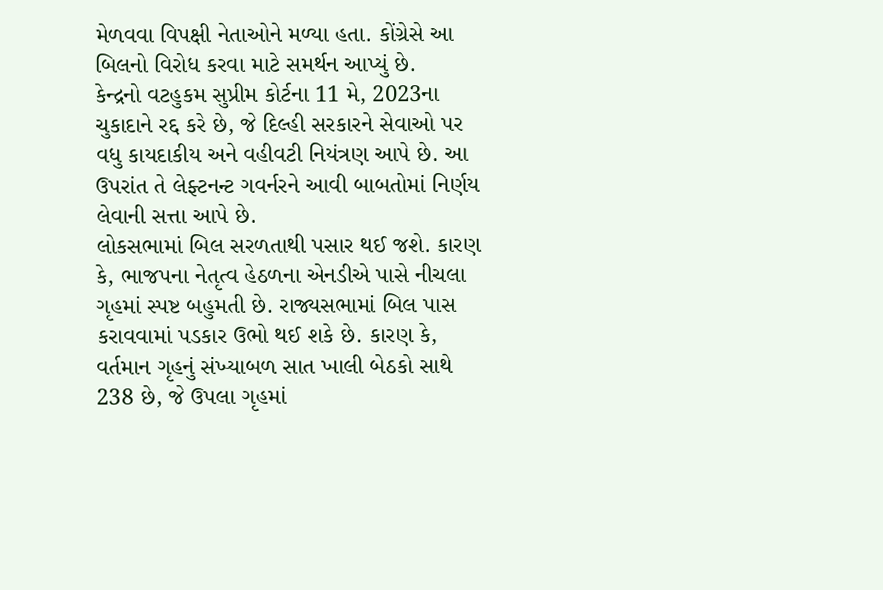મેળવવા વિપક્ષી નેતાઓને મળ્યા હતા. કોંગ્રેસે આ બિલનો વિરોધ કરવા માટે સમર્થન આપ્યું છે.
કેન્દ્રનો વટહુકમ સુપ્રીમ કોર્ટના 11 મે, 2023ના ચુકાદાને રદ્દ કરે છે, જે દિલ્હી સરકારને સેવાઓ પર વધુ કાયદાકીય અને વહીવટી નિયંત્રણ આપે છે. આ ઉપરાંત તે લેફ્ટનન્ટ ગવર્નરને આવી બાબતોમાં નિર્ણય લેવાની સત્તા આપે છે.
લોકસભામાં બિલ સરળતાથી પસાર થઈ જશે. કારણ કે, ભાજપના નેતૃત્વ હેઠળના એનડીએ પાસે નીચલા ગૃહમાં સ્પષ્ટ બહુમતી છે. રાજ્યસભામાં બિલ પાસ કરાવવામાં પડકાર ઉભો થઈ શકે છે. કારણ કે, વર્તમાન ગૃહનું સંખ્યાબળ સાત ખાલી બેઠકો સાથે 238 છે, જે ઉપલા ગૃહમાં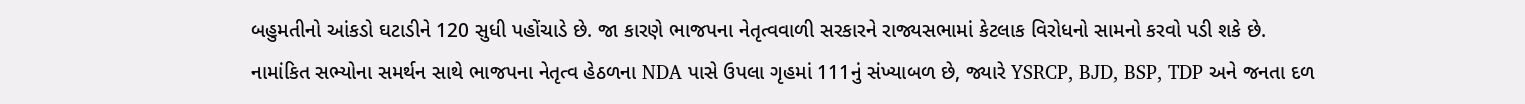બહુમતીનો આંકડો ઘટાડીને 120 સુધી પહોંચાડે છે. જા કારણે ભાજપના નેતૃત્વવાળી સરકારને રાજ્યસભામાં કેટલાક વિરોધનો સામનો કરવો પડી શકે છે.
નામાંકિત સભ્યોના સમર્થન સાથે ભાજપના નેતૃત્વ હેઠળના NDA પાસે ઉપલા ગૃહમાં 111નું સંખ્યાબળ છે, જ્યારે YSRCP, BJD, BSP, TDP અને જનતા દળ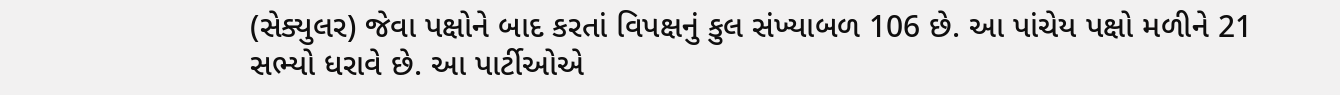(સેક્યુલર) જેવા પક્ષોને બાદ કરતાં વિપક્ષનું કુલ સંખ્યાબળ 106 છે. આ પાંચેય પક્ષો મળીને 21 સભ્યો ધરાવે છે. આ પાર્ટીઓએ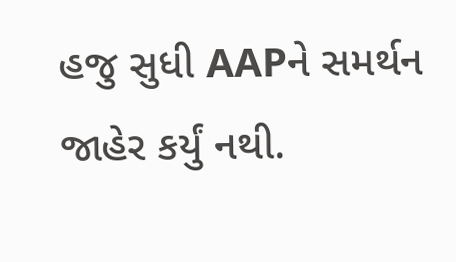હજુ સુધી AAPને સમર્થન જાહેર કર્યું નથી.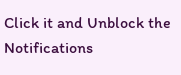Click it and Unblock the Notifications